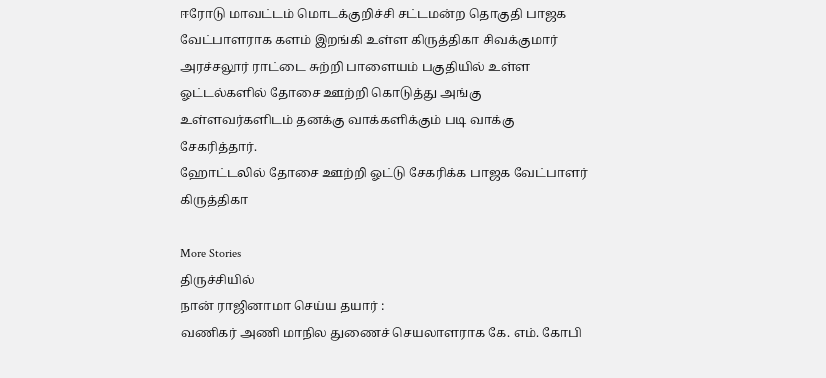ஈரோடு மாவட்டம் மொடக்குறிச்சி சட்டமன்ற தொகுதி பாஜக வேட்பாளராக களம் இறங்கி உள்ள கிருத்திகா சிவக்குமார் அரச்சலூர் ராட்டை சுற்றி பாளையம் பகுதியில் உள்ள ஓட்டல்களில் தோசை ஊற்றி கொடுத்து அங்கு உள்ளவர்களிடம் தனக்கு வாக்களிக்கும் படி வாக்கு சேகரித்தார்.
ஹோட்டலில் தோசை ஊற்றி ஓட்டு சேகரிக்க பாஜக வேட்பாளர் கிருத்திகா

More Stories
திருச்சியில்
நான் ராஜினாமா செய்ய தயார் :
வணிகர் அணி மாநில துணைச் செயலாளராக கே. எம். கோபி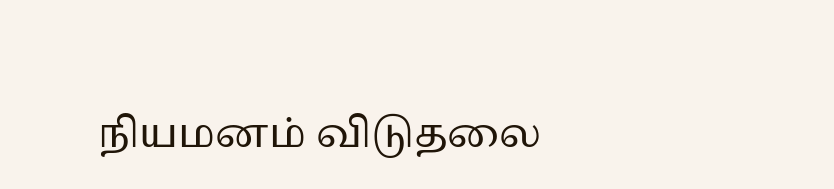நியமனம் விடுதலை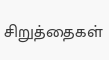சிறுத்தைகள்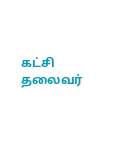கட்சி தலைவர்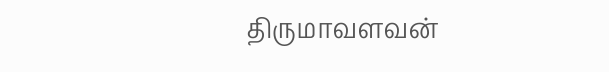திருமாவளவன்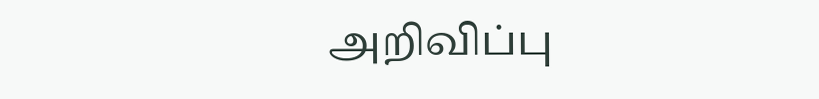அறிவிப்பு